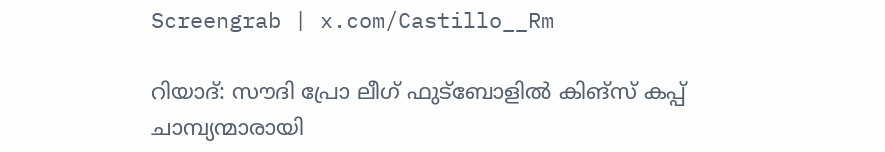Screengrab | x.com/Castillo__Rm

റിയാദ്: സൗദി പ്രോ ലീഗ് ഫുട്‌ബോളില്‍ കിങ്‌സ് കപ്പ് ചാമ്പ്യന്മാരായി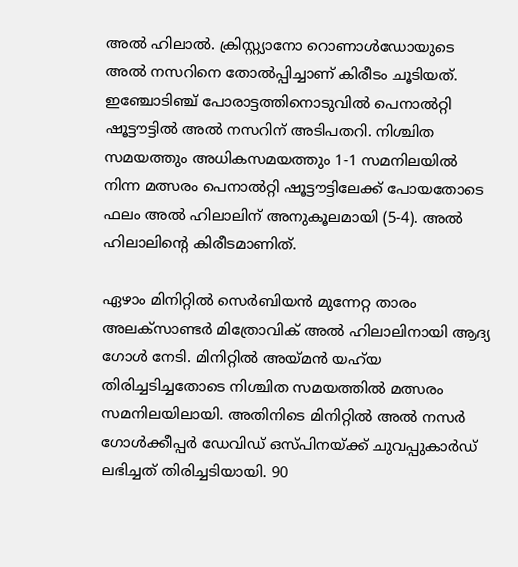അല്‍ ഹിലാല്‍. ക്രിസ്റ്റ്യാനോ റൊണാള്‍ഡോയുടെ അല്‍ നസറിനെ തോല്‍പ്പിച്ചാണ് കിരീടം ചൂടിയത്. ഇഞ്ചോടിഞ്ച് പോരാട്ടത്തിനൊടുവില്‍ പെനാല്‍റ്റി ഷൂട്ടൗട്ടില്‍ അല്‍ നസറിന് അടിപതറി. നിശ്ചിത സമയത്തും അധികസമയത്തും 1-1 സമനിലയില്‍ നിന്ന മത്സരം പെനാല്‍റ്റി ഷൂട്ടൗട്ടിലേക്ക് പോയതോടെ ഫലം അല്‍ ഹിലാലിന് അനുകൂലമായി (5-4). അല്‍ ഹിലാലിന്റെ കിരീടമാണിത്.

ഏഴാം മിനിറ്റില്‍ സെര്‍ബിയന്‍ മുന്നേറ്റ താരം അലക്‌സാണ്ടര്‍ മിത്രോവിക് അല്‍ ഹിലാലിനായി ആദ്യ ഗോള്‍ നേടി. മിനിറ്റില്‍ അയ്മന്‍ യഹ്‌യ തിരിച്ചടിച്ചതോടെ നിശ്ചിത സമയത്തില്‍ മത്സരം സമനിലയിലായി. അതിനിടെ മിനിറ്റില്‍ അല്‍ നസര്‍ ഗോള്‍ക്കീപ്പര്‍ ഡേവിഡ് ഒസ്പിനയ്ക്ക് ചുവപ്പുകാര്‍ഡ് ലഭിച്ചത് തിരിച്ചടിയായി. 90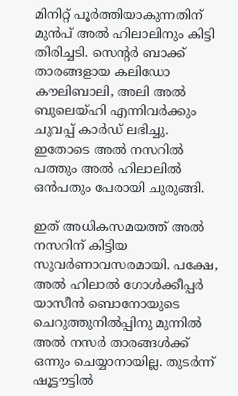മിനിറ്റ് പൂര്‍ത്തിയാകുന്നതിന് മുന്‍പ് അല്‍ ഹിലാലിനും കിട്ടി തിരിച്ചടി. സെന്റര്‍ ബാക്ക് താരങ്ങളായ കലിഡോ കൗലിബാലി, അലി അല്‍ ബുലെയ്ഹി എന്നിവര്‍ക്കും ചുവപ്പ് കാര്‍ഡ് ലഭിച്ചു. ഇതോടെ അല്‍ നസറില്‍ പത്തും അല്‍ ഹിലാലില്‍ ഒന്‍പതും പേരായി ചുരുങ്ങി.

ഇത് അധികസമയത്ത് അല്‍ നസറിന് കിട്ടിയ സുവര്‍ണാവസരമായി. പക്ഷേ, അല്‍ ഹിലാല്‍ ഗോള്‍ക്കീപ്പര്‍ യാസീന്‍ ബൊനോയുടെ ചെറുത്തുനില്‍പ്പിനു മുന്നില്‍ അല്‍ നസര്‍ താരങ്ങള്‍ക്ക് ഒന്നും ചെയ്യാനായില്ല. തുടര്‍ന്ന് ഷൂട്ടൗട്ടില്‍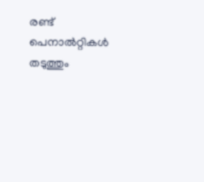രണ്ട് പെനാല്‍റ്റികള്‍ തടുത്തും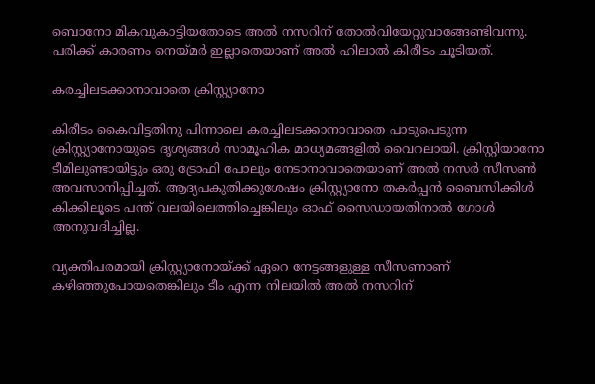ബൊനോ മികവുകാട്ടിയതോടെ അല്‍ നസറിന് തോല്‍വിയേറ്റുവാങ്ങേണ്ടിവന്നു. പരിക്ക് കാരണം നെയ്മര്‍ ഇല്ലാതെയാണ് അല്‍ ഹിലാല്‍ കിരീടം ചൂടിയത്.

കരച്ചിലടക്കാനാവാതെ ക്രിസ്റ്റ്യാനോ

കിരീടം കൈവിട്ടതിനു പിന്നാലെ കരച്ചിലടക്കാനാവാതെ പാടുപെടുന്ന ക്രിസ്റ്റ്യാനോയുടെ ദൃശ്യങ്ങള്‍ സാമൂഹിക മാധ്യമങ്ങളില്‍ വൈറലായി. ക്രിസ്റ്റിയാനോ ടീമിലുണ്ടായിട്ടും ഒരു ട്രോഫി പോലും നേടാനാവാതെയാണ് അല്‍ നസര്‍ സീസണ്‍ അവസാനിപ്പിച്ചത്. ആദ്യപകുതിക്കുശേഷം ക്രിസ്റ്റ്യാനോ തകര്‍പ്പന്‍ ബൈസിക്കിള്‍ കിക്കിലൂടെ പന്ത് വലയിലെത്തിച്ചെങ്കിലും ഓഫ് സൈഡായതിനാല്‍ ഗോള്‍ അനുവദിച്ചില്ല.

വ്യക്തിപരമായി ക്രിസ്റ്റ്യാനോയ്ക്ക് ഏറെ നേട്ടങ്ങളുള്ള സീസണാണ് കഴിഞ്ഞുപോയതെങ്കിലും ടീം എന്ന നിലയില്‍ അല്‍ നസറിന്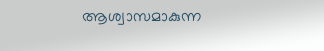ആശ്വാസമാകുന്ന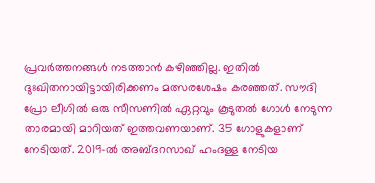പ്രവര്‍ത്തനങ്ങള്‍ നടത്താന്‍ കഴിഞ്ഞില്ല. ഇതില്‍ ദുഃഖിതനായിട്ടായിരിക്കണം മത്സരശേഷം കരഞ്ഞത്. സൗദി പ്രോ ലീഗില്‍ ഒരു സീസണില്‍ ഏറ്റവും കൂടുതല്‍ ഗോള്‍ നേടുന്ന താരമായി മാറിയത് ഇത്തവണയാണ്. 35 ഗോളുകളാണ് നേടിയത്. 2019-ല്‍ അബ്ദറസാഖ് ഹംദള്ള നേടിയ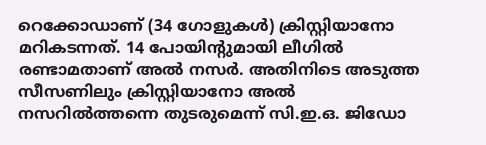റെക്കോഡാണ് (34 ഗോളുകള്‍) ക്രിസ്റ്റിയാനോ മറികടന്നത്. 14 പോയിന്റുമായി ലീഗില്‍ രണ്ടാമതാണ് അല്‍ നസര്‍. അതിനിടെ അടുത്ത സീസണിലും ക്രിസ്റ്റിയാനോ അല്‍ നസറില്‍ത്തന്നെ തുടരുമെന്ന് സി.ഇ.ഒ. ജിഡോ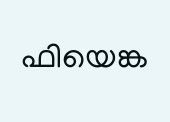ഫിയെങ്ക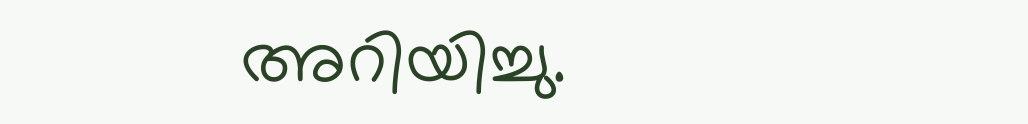അറിയിച്ചു.